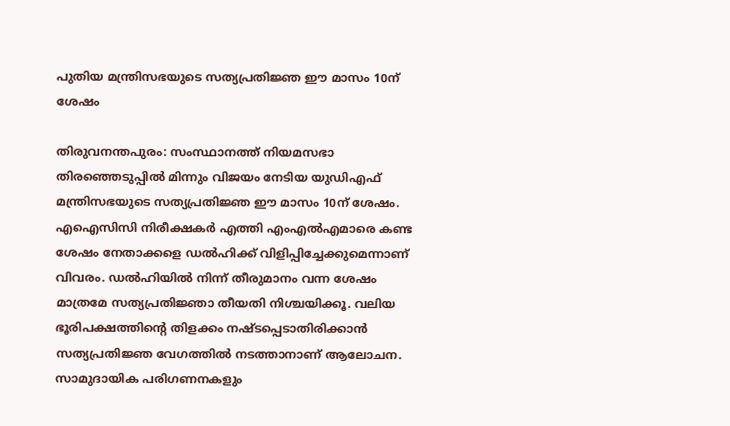പുതിയ മന്ത്രിസഭയുടെ സത്യപ്രതിജ്ഞ ഈ മാസം 10ന് ശേഷം

തിരുവനന്തപുരം: സംസ്ഥാനത്ത് നിയമസഭാ തിരഞ്ഞെടുപ്പില്‍ മിന്നും വിജയം നേടിയ യുഡിഎഫ് മന്ത്രിസഭയുടെ സത്യപ്രതിജ്ഞ ഈ മാസം 10ന് ശേഷം. എഐസിസി നിരീക്ഷകര്‍ എത്തി എംഎല്‍എമാരെ കണ്ട ശേഷം നേതാക്കളെ ഡല്‍ഹിക്ക് വിളിപ്പിച്ചേക്കുമെന്നാണ് വിവരം. ഡല്‍ഹിയില്‍ നിന്ന് തീരുമാനം വന്ന ശേഷം മാത്രമേ സത്യപ്രതിജ്ഞാ തീയതി നിശ്ചയിക്കൂ. വലിയ ഭൂരിപക്ഷത്തിന്റെ തിളക്കം നഷ്ടപ്പെടാതിരിക്കാന്‍ സത്യപ്രതിജ്ഞ വേഗത്തില്‍ നടത്താനാണ് ആലോചന. സാമുദായിക പരിഗണനകളും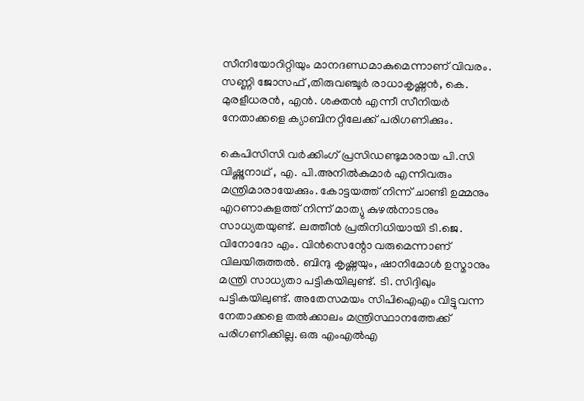സീനിയോറിറ്റിയും മാനദണ്ഡമാകുമെന്നാണ് വിവരം. സണ്ണി ജോസഫ് ,തിരുവഞ്ചൂര്‍ രാധാകൃഷ്ണന്‍, കെ. മുരളീധരന്‍, എന്‍. ശക്തന്‍ എന്നീ സീനിയര്‍ നേതാക്കളെ ക്യാബിനറ്റിലേക്ക് പരിഗണിക്കും.

കെപിസിസി വര്‍ക്കിംഗ് പ്രസിഡണ്ടുമാരായ പി.സി വിഷ്ണുനാഥ് , എ. പി.അനില്‍കുമാര്‍ എന്നിവരും മന്ത്രിമാരായേക്കും. കോട്ടയത്ത് നിന്ന് ചാണ്ടി ഉമ്മനും എറണാകുളത്ത് നിന്ന് മാത്യു കുഴല്‍നാടനും സാധ്യതയുണ്ട്. ലത്തീന്‍ പ്രതിനിധിയായി ടി.ജെ. വിനോദോ എം. വിന്‍സെന്റോ വരുമെന്നാണ് വിലയിരുത്തൽ. ബിന്ദു കൃഷ്ണയും, ഷാനിമോള്‍ ഉസ്മാനും മന്ത്രി സാധ്യതാ പട്ടികയിലുണ്ട്. ടി. സിദ്ദിഖും പട്ടികയിലുണ്ട്. അതേസമയം സിപിഐഎം വിട്ടുവന്ന നേതാക്കളെ തല്‍ക്കാലം മന്ത്രിസ്ഥാനത്തേക്ക് പരിഗണിക്കില്ല. ഒരു എംഎല്‍എ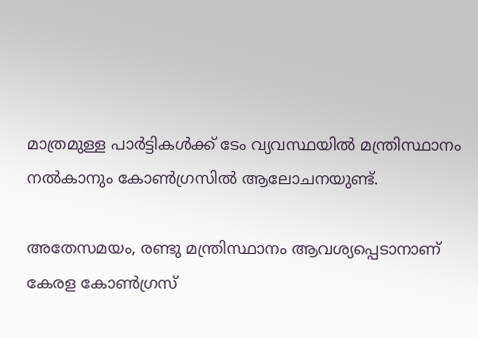മാത്രമുള്ള പാര്‍ട്ടികള്‍ക്ക് ടേം വ്യവസ്ഥയില്‍ മന്ത്രിസ്ഥാനം നല്‍കാനും കോണ്‍ഗ്രസില്‍ ആലോചനയുണ്ട്.

അതേസമയം, രണ്ടു മന്ത്രിസ്ഥാനം ആവശ്യപ്പെടാനാണ് കേരള കോണ്‍ഗ്രസ്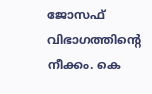ജോസഫ് വിഭാഗത്തിന്റെ നീക്കം. കെ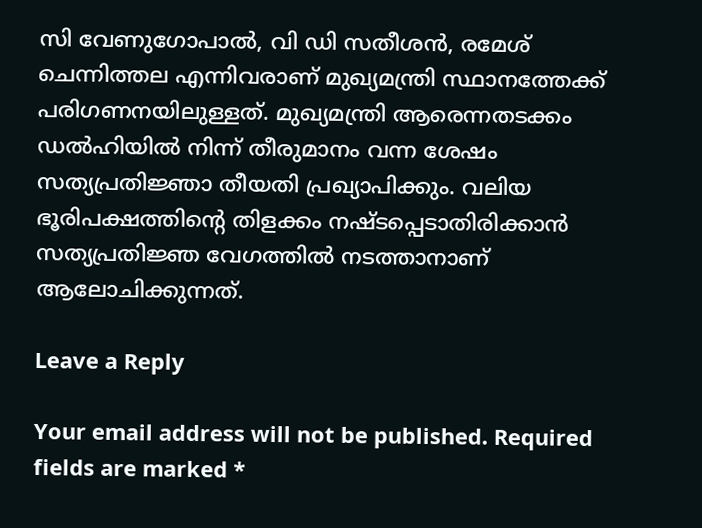സി വേണുഗോപാല്‍, വി ഡി സതീശന്‍, രമേശ് ചെന്നിത്തല എന്നിവരാണ് മുഖ്യമന്ത്രി സ്ഥാനത്തേക്ക് പരിഗണനയിലുള്ളത്. മുഖ്യമന്ത്രി ആരെന്നതടക്കം ഡല്‍ഹിയില്‍ നിന്ന് തീരുമാനം വന്ന ശേഷം സത്യപ്രതിജ്ഞാ തീയതി പ്രഖ്യാപിക്കും. വലിയ ഭൂരിപക്ഷത്തിന്റെ തിളക്കം നഷ്ടപ്പെടാതിരിക്കാന്‍ സത്യപ്രതിജ്ഞ വേഗത്തില്‍ നടത്താനാണ് ആലോചിക്കുന്നത്.

Leave a Reply

Your email address will not be published. Required fields are marked *